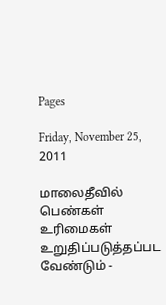Pages

Friday, November 25, 2011

மாலைதீவில் பெண்கள் உரிமைகள் உறுதிப்படுத்தப்பட வேண்டும் -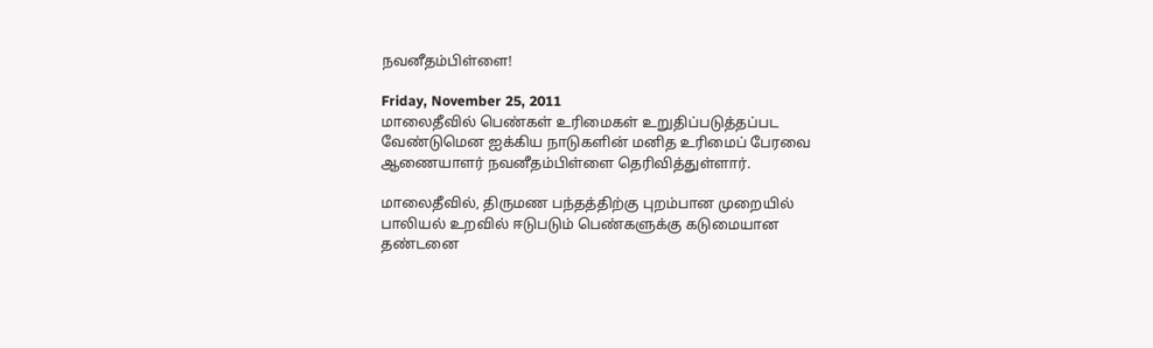நவனீதம்பிள்ளை!

Friday, November 25, 2011
மாலைதீவில் பெண்கள் உரிமைகள் உறுதிப்படுத்தப்பட வேண்டுமென ஐக்கிய நாடுகளின் மனித உரிமைப் பேரவை ஆணையாளர் நவனீதம்பிள்ளை தெரிவித்துள்ளார்.

மாலைதீவில், திருமண பந்தத்திற்கு புறம்பான முறையில் பாலியல் உறவில் ஈடுபடும் பெண்களுக்கு கடுமையான தண்டனை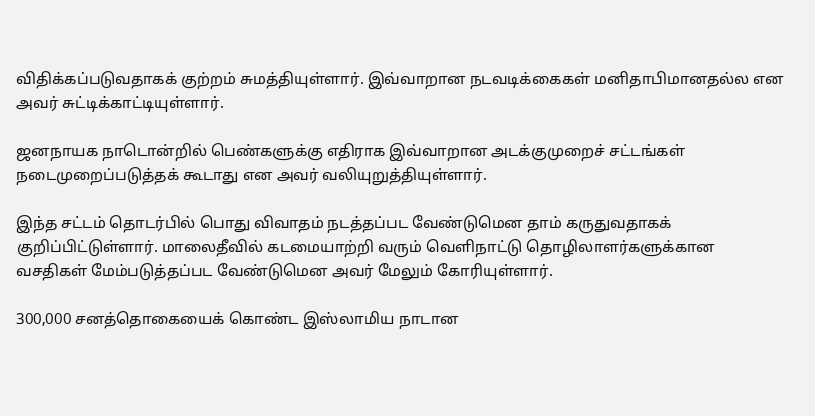விதிக்கப்படுவதாகக் குற்றம் சுமத்தியுள்ளார். இவ்வாறான நடவடிக்கைகள் மனிதாபிமானதல்ல என அவர் சுட்டிக்காட்டியுள்ளார்.

ஜனநாயக நாடொன்றில் பெண்களுக்கு எதிராக இவ்வாறான அடக்குமுறைச் சட்டங்கள் நடைமுறைப்படுத்தக் கூடாது என அவர் வலியுறுத்தியுள்ளார்.

இந்த சட்டம் தொடர்பில் பொது விவாதம் நடத்தப்பட வேண்டுமென தாம் கருதுவதாகக் குறிப்பிட்டுள்ளார். மாலைதீவில் கடமையாற்றி வரும் வெளிநாட்டு தொழிலாளர்களுக்கான வசதிகள் மேம்படுத்தப்பட வேண்டுமென அவர் மேலும் கோரியுள்ளார்.

300,000 சனத்தொகையைக் கொண்ட இஸ்லாமிய நாடான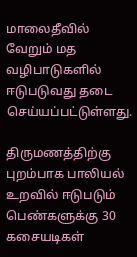மாலைதீவில் வேறும் மத வழிபாடுகளில் ஈடுபடுவது தடை செய்யப்பட்டுள்ளது.

திருமணத்திற்கு புறம்பாக பாலியல் உறவில் ஈடுபடும் பெண்களுக்கு 30 கசையடிகள்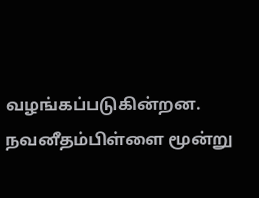வழங்கப்படுகின்றன. நவனீதம்பிள்ளை மூன்று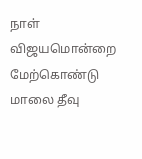நாள் விஜயமொன்றை மேற்கொண்டு மாலை தீவு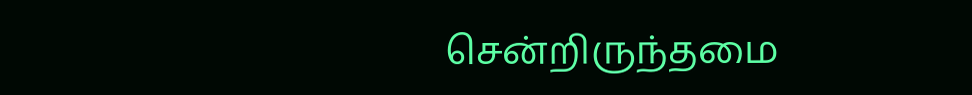சென்றிருந்தமை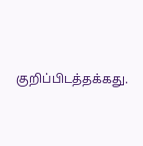குறிப்பிடத்தக்கது.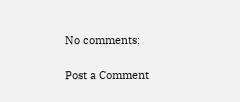No comments:

Post a Comment